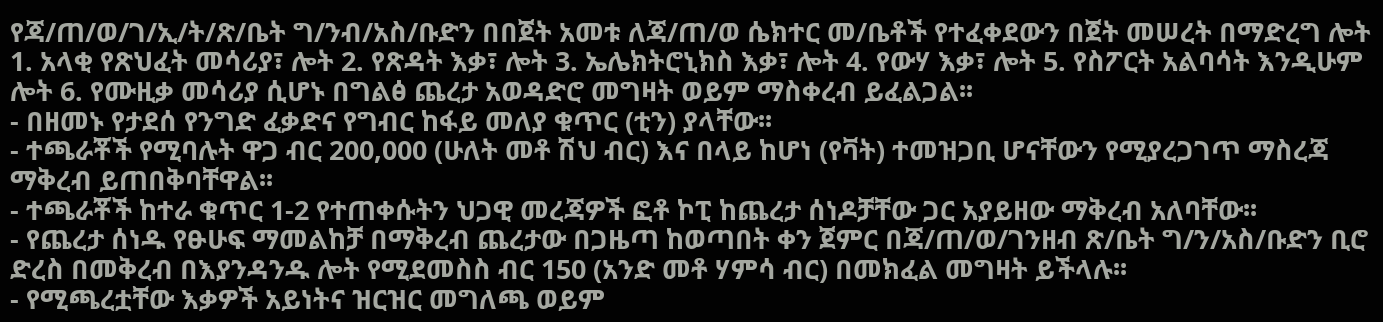የጃ/ጠ/ወ/ገ/ኢ/ት/ጽ/ቤት ግ/ንብ/አስ/ቡድን በበጀት አመቱ ለጃ/ጠ/ወ ሴክተር መ/ቤቶች የተፈቀደውን በጀት መሠረት በማድረግ ሎት 1. አላቂ የጽህፈት መሳሪያ፣ ሎት 2. የጽዳት እቃ፣ ሎት 3. ኤሌክትሮኒክስ እቃ፣ ሎት 4. የውሃ እቃ፣ ሎት 5. የስፖርት አልባሳት እንዲሁም ሎት 6. የሙዚቃ መሳሪያ ሲሆኑ በግልፅ ጨረታ አወዳድሮ መግዛት ወይም ማስቀረብ ይፈልጋል፡፡
- በዘመኑ የታደሰ የንግድ ፈቃድና የግብር ከፋይ መለያ ቁጥር (ቲን) ያላቸው፡፡
- ተጫራቾች የሚባሉት ዋጋ ብር 200,000 (ሁለት መቶ ሽህ ብር) እና በላይ ከሆነ (የቫት) ተመዝጋቢ ሆናቸውን የሚያረጋገጥ ማስረጃ ማቅረብ ይጠበቅባቸዋል፡፡
- ተጫራቾች ከተራ ቁጥር 1-2 የተጠቀሱትን ህጋዊ መረጃዎች ፎቶ ኮፒ ከጨረታ ሰነዶቻቸው ጋር አያይዘው ማቅረብ አለባቸው፡፡
- የጨረታ ሰነዱ የፁሁፍ ማመልከቻ በማቅረብ ጨረታው በጋዜጣ ከወጣበት ቀን ጀምር በጃ/ጠ/ወ/ገንዘብ ጽ/ቤት ግ/ን/አስ/ቡድን ቢሮ ድረስ በመቅረብ በእያንዳንዱ ሎት የሚደመስስ ብር 150 (አንድ መቶ ሃምሳ ብር) በመክፈል መግዛት ይችላሉ፡፡
- የሚጫረቷቸው እቃዎች አይነትና ዝርዝር መግለጫ ወይም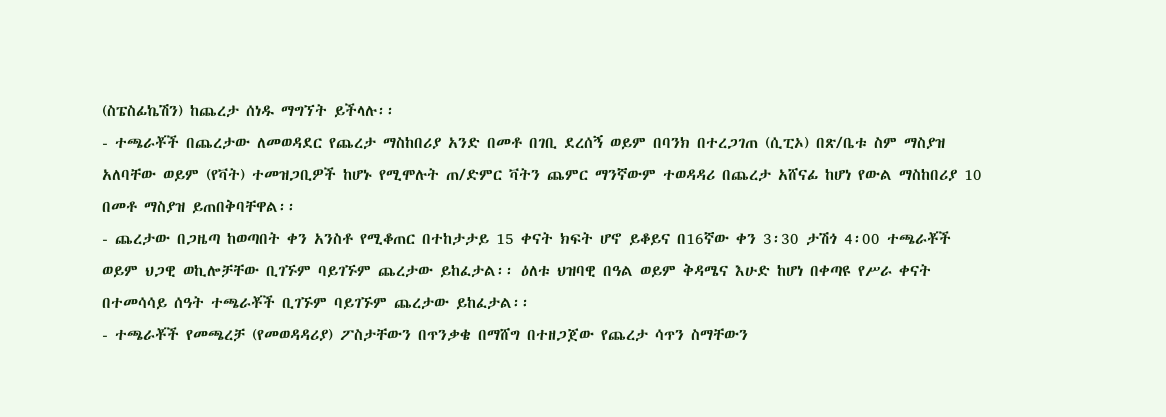(ስፔስፊኬሽን) ከጨረታ ሰነዱ ማግኘት ይችላሉ፡፡
- ተጫራቾች በጨረታው ለመወዳደር የጨረታ ማስከበሪያ አንድ በመቶ በገቢ ደረሰኝ ወይም በባንክ በተረጋገጠ (ሲፒኦ) በጽ/ቤቱ ስም ማስያዝ አለባቸው ወይም (የቫት) ተመዝጋቢዎች ከሆኑ የሚሞሉት ጠ/ድምር ቫትን ጨምር ማንኛውም ተወዳዳሪ በጨረታ አሸናፊ ከሆነ የውል ማስከበሪያ 10 በመቶ ማስያዝ ይጠበቅባቸዋል፡፡
- ጨረታው በጋዜጣ ከወጣበት ቀን አንስቶ የሚቆጠር በተከታታይ 15 ቀናት ክፍት ሆኖ ይቆይና በ16ኛው ቀን 3፡30 ታሽጎ 4፡00 ተጫራቾች ወይም ህጋዊ ወኪሎቻቸው ቢገኙም ባይገኙም ጨረታው ይከፈታል፡፡ ዕለቱ ህዝባዊ በዓል ወይም ቅዳሜና እሁድ ከሆነ በቀጣዩ የሥራ ቀናት በተመሳሳይ ሰዓት ተጫራቾች ቢገኙም ባይገኙም ጨረታው ይከፈታል፡፡
- ተጫራቾች የመጫረቻ (የመወዳዳሪያ) ፖስታቸውን በጥንቃቄ በማሸግ በተዘጋጀው የጨረታ ሳጥን ስማቸውን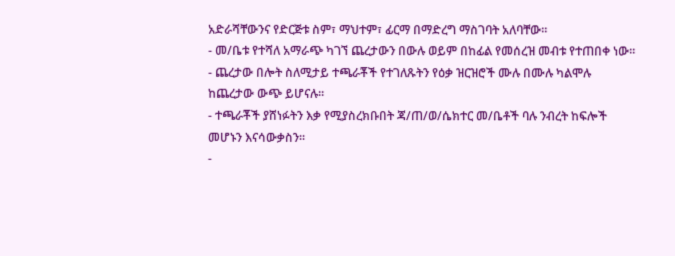አድራሻቸውንና የድርጅቱ ስም፣ ማህተም፣ ፊርማ በማድረግ ማስገባት አለባቸው፡፡
- መ/ቤቱ የተሻለ አማራጭ ካገኘ ጨረታውን በውሉ ወይም በከፊል የመሰረዝ መብቱ የተጠበቀ ነው፡፡
- ጨረታው በሎት ስለሚታይ ተጫራቾች የተገለጹትን የዕቃ ዝርዝሮች ሙሉ በሙሉ ካልሞሉ ከጨረታው ውጭ ይሆናሉ፡፡
- ተጫራቾች ያሸነፉትን እቃ የሚያስረክቡበት ጃ/ጠ/ወ/ሴክተር መ/ቤቶች ባሉ ንብረት ከፍሎች መሆኑን እናሳውቃስን፡፡
-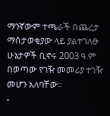ማንኛውም ተጫራች በጨረታ ማስታወቂያው ላይ ያልተገለፁ ሁኔታዎች ቢኖሩ 2003 ዓ.ም በወጣው የገዥ መመሪያ ተገዥ መሆን አለባቸው፡፡
-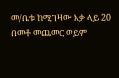መ/ቤቱ ከሚገዛው እቃ ላይ 20 በመቶ መጨመር ወይም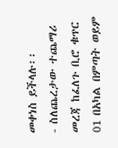መቀነስ ይችላሉ፡፡
- ስለጨረታው ተጨማሪ መረጃ ከፈለጉ ቢሮ ቁጥር 01 በአካል በምጣት ወይም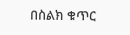በስልክ ቁጥር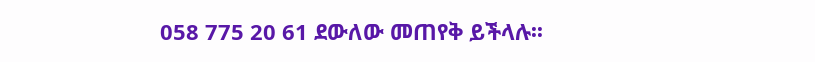058 775 20 61 ደውለው መጠየቅ ይችላሉ፡፡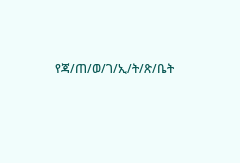የጃ/ጠ/ወ/ገ/ኢ/ት/ጽ/ቤት